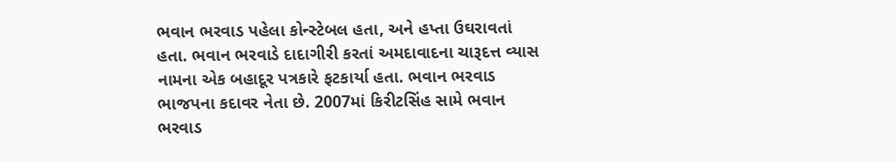ભવાન ભરવાડ પહેલા કોન્સ્ટેબલ હતા, અને હપ્તા ઉઘરાવતાં હતા. ભવાન ભરવાડે દાદાગીરી કરતાં અમદાવાદના ચારૂદત્ત વ્યાસ નામના એક બહાદૂર પત્રકારે ફટકાર્યા હતા. ભવાન ભરવાડ ભાજપના કદાવર નેતા છે. 2007માં કિરીટસિંહ સામે ભવાન ભરવાડ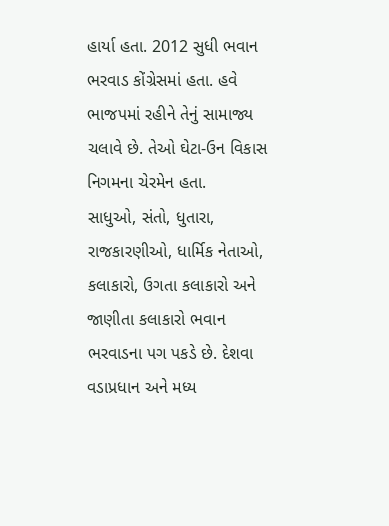હાર્યા હતા. 2012 સુધી ભવાન ભરવાડ કોંગ્રેસમાં હતા. હવે ભાજપમાં રહીને તેનું સામાજ્ય ચલાવે છે. તેઓ ઘેટા-ઉન વિકાસ નિગમના ચેરમેન હતા.
સાધુઓ, સંતો, ધુતારા, રાજકારણીઓ, ધાર્મિક નેતાઓ, કલાકારો, ઉગતા કલાકારો અને જાણીતા કલાકારો ભવાન ભરવાડના પગ પકડે છે. દેશવા વડાપ્રધાન અને મધ્ય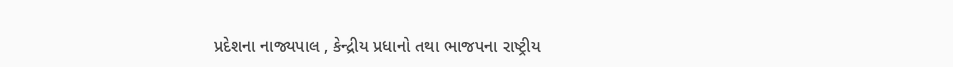પ્રદેશના નાજ્યપાલ , કેન્દ્રીય પ્રધાનો તથા ભાજપના રાષ્ટ્રીય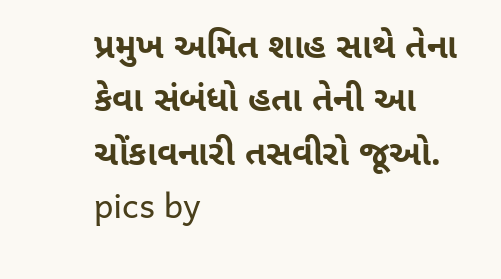પ્રમુખ અમિત શાહ સાથે તેના કેવા સંબંધો હતા તેની આ ચોંકાવનારી તસવીરો જૂઓ.
pics by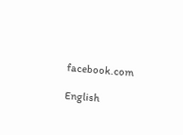facebook.com

English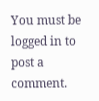You must be logged in to post a comment.